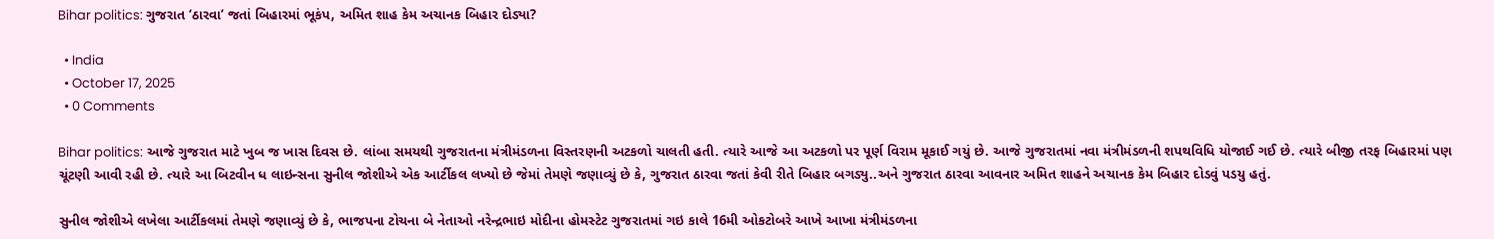Bihar politics: ગુજરાત ‘ઠારવા’ જતાં બિહારમાં ભૂકંપ, અમિત શાહ કેમ અચાનક બિહાર દોડ્યા?

  • India
  • October 17, 2025
  • 0 Comments

Bihar politics: આજે ગુજરાત માટે ખુબ જ ખાસ દિવસ છે. લાંબા સમયથી ગુજરાતના મંત્રીમંડળના વિસ્તરણની અટકળો ચાલતી હતી. ત્યારે આજે આ અટકળો પર પૂર્ણ વિરામ મૂકાઈ ગયું છે. આજે ગુજરાતમાં નવા મંત્રીમંડળની શપથવિધિ યોજાઈ ગઈ છે. ત્યારે બીજી તરફ બિહારમાં પણ ચૂંટણી આવી રહી છે. ત્યારે આ બિટવીન ધ લાઇન્સના સુનીલ જોશીએ એક આર્ટીકલ લખ્યો છે જેમાં તેમણે જણાવ્યું છે કે, ગુજરાત ઠારવા જતાં કેવી રીતે બિહાર બગડ્યુ..અને ગુજરાત ઠારવા આવનાર અમિત શાહને અચાનક કેમ બિહાર દોડવું પડયુ હતું.

સુનીલ જોશીએ લખેલા આર્ટીકલમાં તેમણે જણાવ્યું છે કે, ભાજપના ટોચના બે નેતાઓ નરેન્દ્રભાઇ મોદીના હોમસ્ટેટ ગુજરાતમાં ગઇ કાલે 16મી ઓકટોબરે આખે આખા મંત્રીમંડળના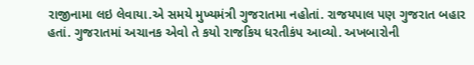રાજીનામા લઇ લેવાયા.એ સમયે મુખ્યમંત્રી ગુજરાતમા નહોતાં. રાજયપાલ પણ ગુજરાત બહાર હતાં. ગુજરાતમાં અચાનક એવો તે કયો રાજકિય ધરતીકંપ આવ્યો. અખબારોની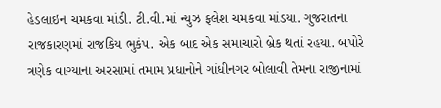હેડલાઇન ચમકવા માંડી. ટી.વી.માં ન્યુઝ ફલેશ ચમકવા માંડયા. ગુજરાતના રાજકારણમાં રાજકિય ભુકંપ. એક બાદ એક સમાચારો બ્રેક થતાં રહયા. બપોરે ત્રણેક વાગ્યાના અરસામાં તમામ પ્રધાનોને ગાંધીનગર બોલાવી તેમના રાજીનામાં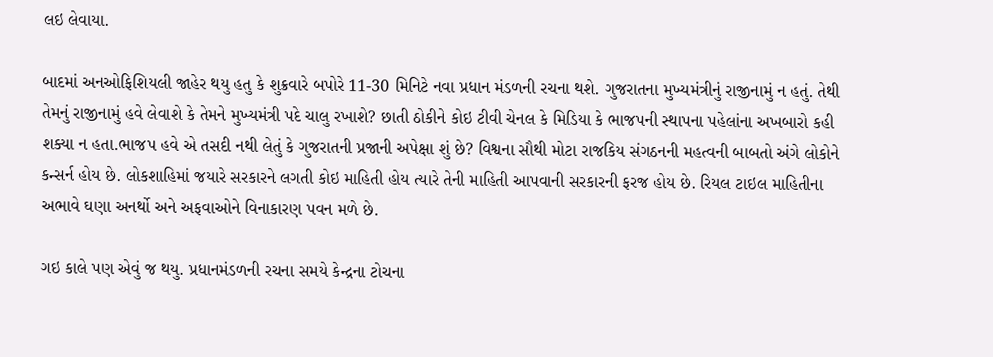લઇ લેવાયા.

બાદમાં અનઓફિશિયલી જાહેર થયુ હતુ કે શુક્રવારે બપોરે 11-30 મિનિટે નવા પ્રધાન મંડળની રચના થશે. ગુજરાતના મુખ્યમંત્રીનું રાજીનામું ન હતું. તેથી તેમનું રાજીનામું હવે લેવાશે કે તેમને મુખ્યમંત્રી પદે ચાલુ રખાશે? છાતી ઠોકીને કોઇ ટીવી ચેનલ કે મિડિયા કે ભાજપની સ્થાપના પહેલાંના અખબારો કહી શક્યા ન હતા.ભાજપ હવે એ તસદી નથી લેતું કે ગુજરાતની પ્રજાની અપેક્ષા શું છે? વિશ્વના સૌથી મોટા રાજકિય સંગઠનની મહત્વની બાબતો અંગે લોકોને કન્સર્ન હોય છે. લોકશાહિમાં જયારે સરકારને લગતી કોઇ માહિતી હોય ત્યારે તેની માહિતી આપવાની સરકારની ફરજ હોય છે. રિયલ ટાઇલ માહિતીના અભાવે ઘણા અનર્થો અને અફવાઓને વિનાકારણ પવન મળે છે.

ગઇ કાલે પણ એવું જ થયુ. પ્રધાનમંડળની રચના સમયે કેન્દ્રના ટોચના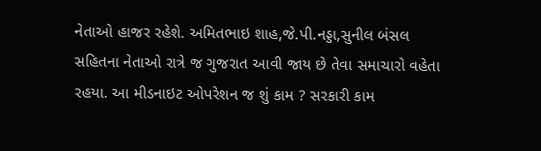નેતાઓ હાજર રહેશે. અમિતભાઇ શાહ,જે.પી.નડ્ડા,સુનીલ બંસલ સહિતના નેતાઓ રાત્રે જ ગુજરાત આવી જાય છે તેવા સમાચારો વહેતા રહયા. આ મીડનાઇટ ઓપરેશન જ શું કામ ? સરકારી કામ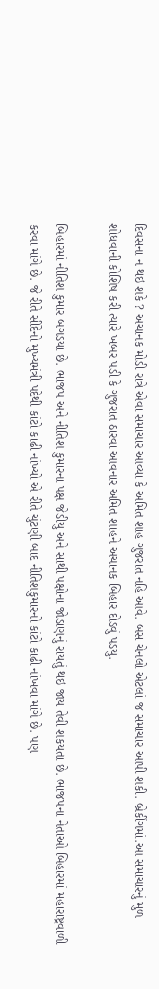દિવસના ન થઇ શકે ? અચાનક મોડી રાત્રે એવા સમાચાર આવ્યા કે અમિત શાહ ગુજરાત નહિ આવે. બસ ચેનલો એટલાં જ સમાચાર આપી શકી. બ્રેકીંગમાં.આ સમાચારનું મુળ શોધવાની કોશિષ કરી ત્યારે ખબર પડી કે ગુજરાત ઠારવા આવનાર અમિત શાહને અચાનક બિહાર દોડવું પડયુ.

બિહારમાં નીતિશ કુમાર બગડયા છે. ભાજપ અને નીતિશ કુમારના પક્ષ જેડીયુ અને સાથી પક્ષોના જોડાણનું રાયતું થઇ જાય તેવી શકયતા છે. ભાજપના નેતાઓ બિહારમાં મહારાષ્ટ્રવાળી કરવા માંગે છે. જે રીતે સીંદેનો મુખ્યમંત્રી પદેથી કાંટો કાઢી નાંખ્યો એ રીતે ચુંટણી બાદ નીતિશકુમારનો કાંટો કાઢી નાંખવા માંગે છે. પણ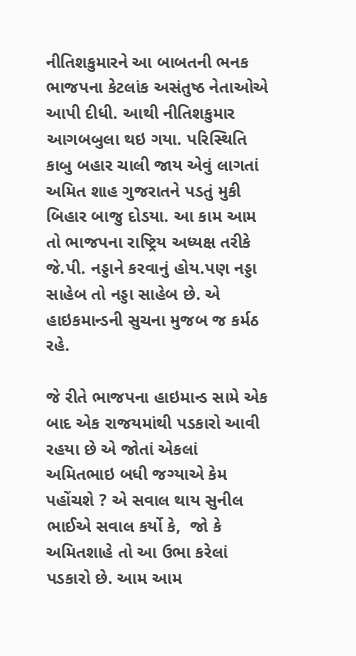નીતિશકુમારને આ બાબતની ભનક ભાજપના કેટલાંક અસંતુષ્ઠ નેતાઓએ આપી દીધી. આથી નીતિશકુમાર આગબબુલા થઇ ગયા. પરિસ્થિતિ કાબુ બહાર ચાલી જાય એવું લાગતાં અમિત શાહ ગુજરાતને પડતું મુકી બિહાર બાજુ દોડયા. આ કામ આમ તો ભાજપના રાષ્ટ્રિય અધ્યક્ષ તરીકે જે.પી. નડ્ડાને કરવાનું હોય.પણ નડ્ડા સાહેબ તો નડ્ડા સાહેબ છે. એ હાઇકમાન્ડની સુચના મુજબ જ કર્મઠ રહે.

જે રીતે ભાજપના હાઇમાન્ડ સામે એક બાદ એક રાજયમાંથી પડકારો આવી રહયા છે એ જોતાં એકલાં અમિતભાઇ બધી જગ્યાએ કેમ પહોંચશે ? એ સવાલ થાય સુનીલ ભાઈએ સવાલ કર્યો કે,  જો કે અમિતશાહે તો આ ઉભા કરેલાં પડકારો છે. આમ આમ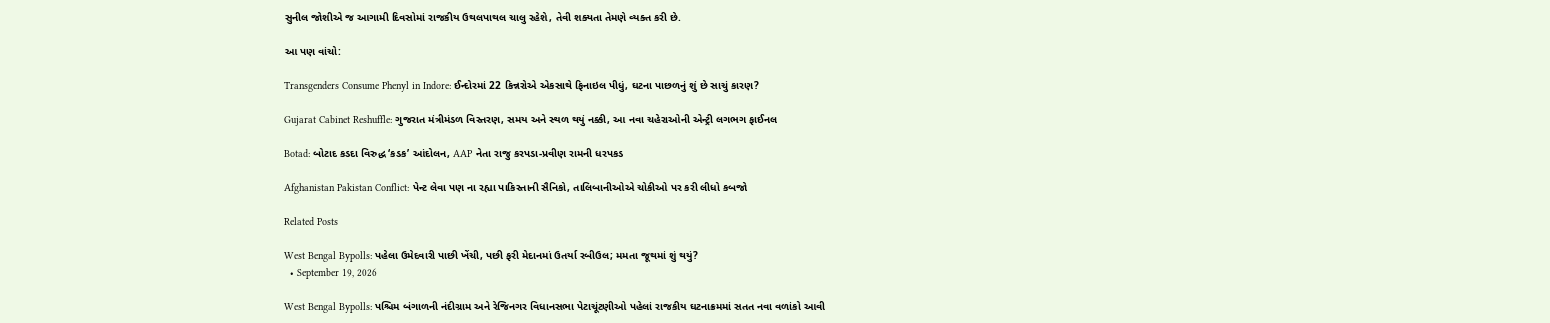સુનીલ જોશીએ જ આગામી દિવસોમાં રાજકીય ઉથલપાથલ ચાલુ રહેશે, તેવી શક્યતા તેમણે વ્યક્ત કરી છે.

આ પણ વાંચો:

Transgenders Consume Phenyl in Indore: ઈન્દોરમાં 22 કિન્નરોએ એકસાથે ફિનાઇલ પીધું, ઘટના પાછળનું શું છે સાચું કારણ?

Gujarat Cabinet Reshuffle: ગુજરાત મંત્રીમંડળ વિસ્તરણ, સમય અને સ્થળ થયું નક્કી, આ નવા ચહેરાઓની એન્ટ્રી લગભગ ફાઈનલ

Botad: બોટાદ કડદા વિરુદ્ધ ‘કડક’ આંદોલન, AAP નેતા રાજુ કરપડા-પ્રવીણ રામની ધરપકડ

Afghanistan Pakistan Conflict: પેન્ટ લેવા પણ ના રહ્યા પાકિસ્તાની સૈનિકો, તાલિબાનીઓએ ચોકીઓ પર કરી લીધો કબજો

Related Posts

West Bengal Bypolls: પહેલા ઉમેદવારી પાછી ખેંચી, પછી ફરી મેદાનમાં ઉતર્યા રબીઉલ; મમતા જૂથમાં શું થયું?
  • September 19, 2026

West Bengal Bypolls: પશ્ચિમ બંગાળની નંદીગ્રામ અને રેજિનગર વિધાનસભા પેટાચૂંટણીઓ પહેલાં રાજકીય ઘટનાક્રમમાં સતત નવા વળાંકો આવી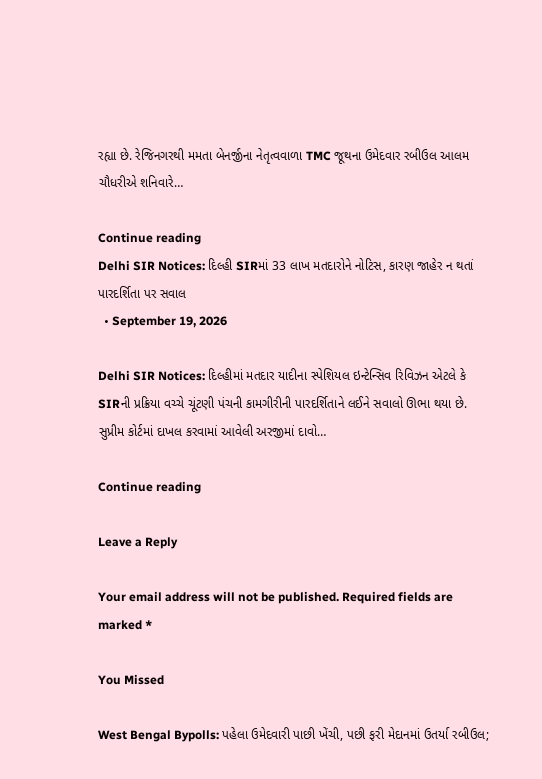રહ્યા છે. રેજિનગરથી મમતા બેનર્જીના નેતૃત્વવાળા TMC જૂથના ઉમેદવાર રબીઉલ આલમ ચૌધરીએ શનિવારે…

Continue reading
Delhi SIR Notices: દિલ્હી SIRમાં 33 લાખ મતદારોને નોટિસ, કારણ જાહેર ન થતાં પારદર્શિતા પર સવાલ
  • September 19, 2026

Delhi SIR Notices: દિલ્હીમાં મતદાર યાદીના સ્પેશિયલ ઇન્ટેન્સિવ રિવિઝન એટલે કે SIRની પ્રક્રિયા વચ્ચે ચૂંટણી પંચની કામગીરીની પારદર્શિતાને લઈને સવાલો ઊભા થયા છે. સુપ્રીમ કોર્ટમાં દાખલ કરવામાં આવેલી અરજીમાં દાવો…

Continue reading

Leave a Reply

Your email address will not be published. Required fields are marked *

You Missed

West Bengal Bypolls: પહેલા ઉમેદવારી પાછી ખેંચી, પછી ફરી મેદાનમાં ઉતર્યા રબીઉલ;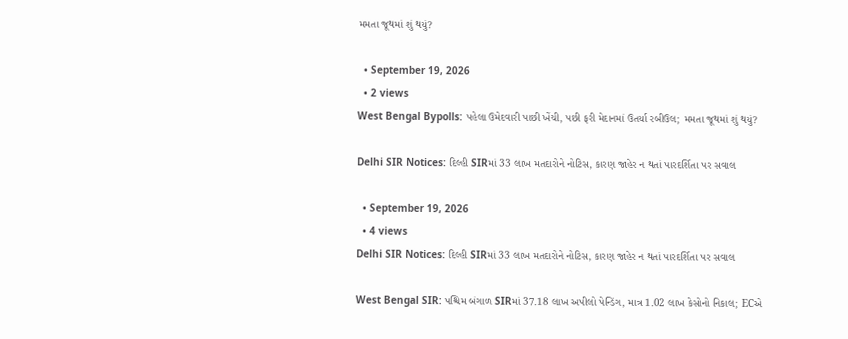મમતા જૂથમાં શું થયું?

  • September 19, 2026
  • 2 views
West Bengal Bypolls: પહેલા ઉમેદવારી પાછી ખેંચી, પછી ફરી મેદાનમાં ઉતર્યા રબીઉલ; મમતા જૂથમાં શું થયું?

Delhi SIR Notices: દિલ્હી SIRમાં 33 લાખ મતદારોને નોટિસ, કારણ જાહેર ન થતાં પારદર્શિતા પર સવાલ

  • September 19, 2026
  • 4 views
Delhi SIR Notices: દિલ્હી SIRમાં 33 લાખ મતદારોને નોટિસ, કારણ જાહેર ન થતાં પારદર્શિતા પર સવાલ

West Bengal SIR: પશ્ચિમ બંગાળ SIRમાં 37.18 લાખ અપીલો પેન્ડિંગ, માત્ર 1.02 લાખ કેસોનો નિકાલ; ECએ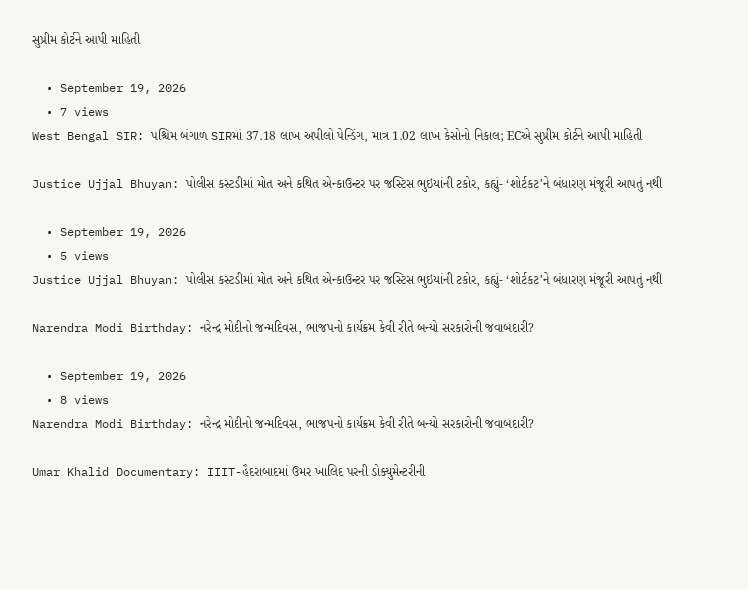સુપ્રીમ કોર્ટને આપી માહિતી

  • September 19, 2026
  • 7 views
West Bengal SIR: પશ્ચિમ બંગાળ SIRમાં 37.18 લાખ અપીલો પેન્ડિંગ, માત્ર 1.02 લાખ કેસોનો નિકાલ; ECએ સુપ્રીમ કોર્ટને આપી માહિતી

Justice Ujjal Bhuyan: પોલીસ કસ્ટડીમાં મોત અને કથિત એન્કાઉન્ટર પર જસ્ટિસ ભુઇયાંની ટકોર, કહ્યું- ‘શોર્ટકટ’ને બંધારણ મંજૂરી આપતું નથી

  • September 19, 2026
  • 5 views
Justice Ujjal Bhuyan: પોલીસ કસ્ટડીમાં મોત અને કથિત એન્કાઉન્ટર પર જસ્ટિસ ભુઇયાંની ટકોર, કહ્યું- ‘શોર્ટકટ’ને બંધારણ મંજૂરી આપતું નથી

Narendra Modi Birthday: નરેન્દ્ર મોદીનો જન્મદિવસ, ભાજપનો કાર્યક્રમ કેવી રીતે બન્યો સરકારોની જવાબદારી?

  • September 19, 2026
  • 8 views
Narendra Modi Birthday: નરેન્દ્ર મોદીનો જન્મદિવસ, ભાજપનો કાર્યક્રમ કેવી રીતે બન્યો સરકારોની જવાબદારી?

Umar Khalid Documentary: IIIT-હૈદરાબાદમાં ઉમર ખાલિદ પરની ડોક્યુમેન્ટરીની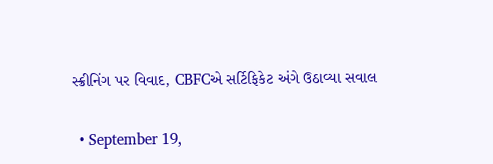સ્ક્રીનિંગ પર વિવાદ, CBFCએ સર્ટિફિકેટ અંગે ઉઠાવ્યા સવાલ

  • September 19,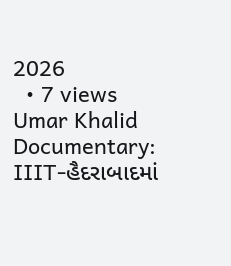2026
  • 7 views
Umar Khalid Documentary: IIIT-હૈદરાબાદમાં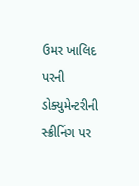ઉમર ખાલિદ પરની ડોક્યુમેન્ટરીની સ્ક્રીનિંગ પર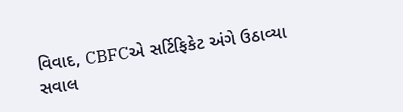વિવાદ, CBFCએ સર્ટિફિકેટ અંગે ઉઠાવ્યા સવાલ